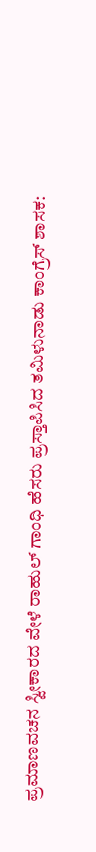ಪ್ರಮಾಣವಚನ ಸ್ವೀಕಾರದ ವೇಳೆ ರಾಹುಲ್ ಗಾಂಧಿ ಹೆಸರು ಪ್ರಸ್ತಾಪಿಸಿದ ತಮಿಳುನಾಡು ಕಾಂಗ್ರೆಸ್ ಶಾಸಕ: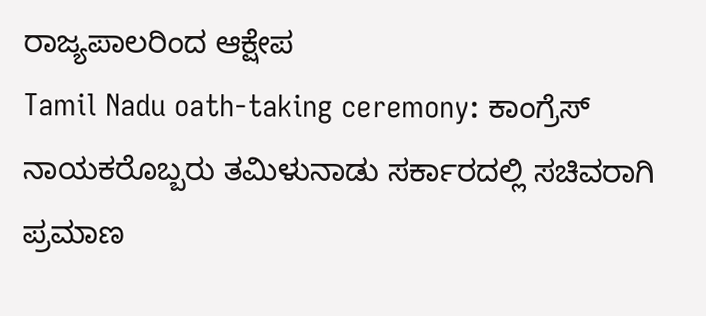ರಾಜ್ಯಪಾಲರಿಂದ ಆಕ್ಷೇಪ
Tamil Nadu oath-taking ceremony: ಕಾಂಗ್ರೆಸ್ ನಾಯಕರೊಬ್ಬರು ತಮಿಳುನಾಡು ಸರ್ಕಾರದಲ್ಲಿ ಸಚಿವರಾಗಿ ಪ್ರಮಾಣ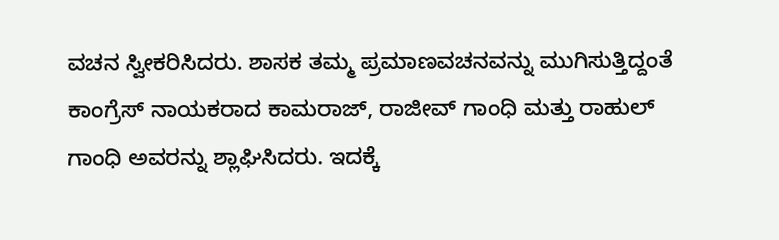ವಚನ ಸ್ವೀಕರಿಸಿದರು. ಶಾಸಕ ತಮ್ಮ ಪ್ರಮಾಣವಚನವನ್ನು ಮುಗಿಸುತ್ತಿದ್ದಂತೆ ಕಾಂಗ್ರೆಸ್ ನಾಯಕರಾದ ಕಾಮರಾಜ್, ರಾಜೀವ್ ಗಾಂಧಿ ಮತ್ತು ರಾಹುಲ್ ಗಾಂಧಿ ಅವರನ್ನು ಶ್ಲಾಘಿಸಿದರು. ಇದಕ್ಕೆ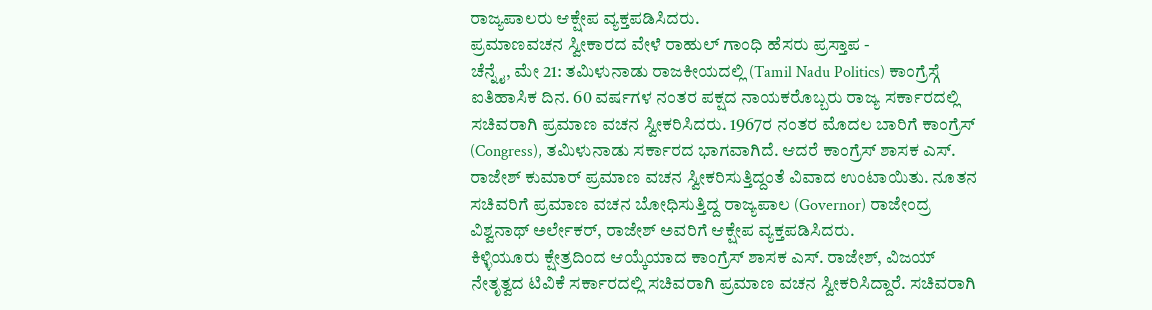ರಾಜ್ಯಪಾಲರು ಆಕ್ಷೇಪ ವ್ಯಕ್ತಪಡಿಸಿದರು.
ಪ್ರಮಾಣವಚನ ಸ್ವೀಕಾರದ ವೇಳೆ ರಾಹುಲ್ ಗಾಂಧಿ ಹೆಸರು ಪ್ರಸ್ತಾಪ -
ಚೆನ್ನೈ, ಮೇ 21: ತಮಿಳುನಾಡು ರಾಜಕೀಯದಲ್ಲಿ (Tamil Nadu Politics) ಕಾಂಗ್ರೆಸ್ಗೆ ಐತಿಹಾಸಿಕ ದಿನ. 60 ವರ್ಷಗಳ ನಂತರ ಪಕ್ಷದ ನಾಯಕರೊಬ್ಬರು ರಾಜ್ಯ ಸರ್ಕಾರದಲ್ಲಿ ಸಚಿವರಾಗಿ ಪ್ರಮಾಣ ವಚನ ಸ್ವೀಕರಿಸಿದರು. 1967ರ ನಂತರ ಮೊದಲ ಬಾರಿಗೆ ಕಾಂಗ್ರೆಸ್ (Congress), ತಮಿಳುನಾಡು ಸರ್ಕಾರದ ಭಾಗವಾಗಿದೆ. ಆದರೆ ಕಾಂಗ್ರೆಸ್ ಶಾಸಕ ಎಸ್. ರಾಜೇಶ್ ಕುಮಾರ್ ಪ್ರಮಾಣ ವಚನ ಸ್ವೀಕರಿಸುತ್ತಿದ್ದಂತೆ ವಿವಾದ ಉಂಟಾಯಿತು. ನೂತನ ಸಚಿವರಿಗೆ ಪ್ರಮಾಣ ವಚನ ಬೋಧಿಸುತ್ತಿದ್ದ ರಾಜ್ಯಪಾಲ (Governor) ರಾಜೇಂದ್ರ ವಿಶ್ವನಾಥ್ ಅರ್ಲೇಕರ್, ರಾಜೇಶ್ ಅವರಿಗೆ ಆಕ್ಷೇಪ ವ್ಯಕ್ತಪಡಿಸಿದರು.
ಕಿಳ್ಳಿಯೂರು ಕ್ಷೇತ್ರದಿಂದ ಆಯ್ಕೆಯಾದ ಕಾಂಗ್ರೆಸ್ ಶಾಸಕ ಎಸ್. ರಾಜೇಶ್, ವಿಜಯ್ ನೇತೃತ್ವದ ಟಿವಿಕೆ ಸರ್ಕಾರದಲ್ಲಿ ಸಚಿವರಾಗಿ ಪ್ರಮಾಣ ವಚನ ಸ್ವೀಕರಿಸಿದ್ದಾರೆ. ಸಚಿವರಾಗಿ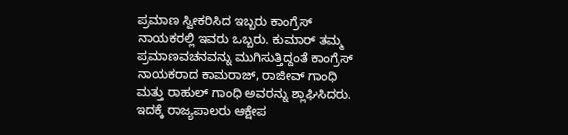ಪ್ರಮಾಣ ಸ್ವೀಕರಿಸಿದ ಇಬ್ಬರು ಕಾಂಗ್ರೆಸ್ ನಾಯಕರಲ್ಲಿ ಇವರು ಒಬ್ಬರು. ಕುಮಾರ್ ತಮ್ಮ ಪ್ರಮಾಣವಚನವನ್ನು ಮುಗಿಸುತ್ತಿದ್ದಂತೆ ಕಾಂಗ್ರೆಸ್ ನಾಯಕರಾದ ಕಾಮರಾಜ್, ರಾಜೀವ್ ಗಾಂಧಿ ಮತ್ತು ರಾಹುಲ್ ಗಾಂಧಿ ಅವರನ್ನು ಶ್ಲಾಘಿಸಿದರು. ಇದಕ್ಕೆ ರಾಜ್ಯಪಾಲರು ಆಕ್ಷೇಪ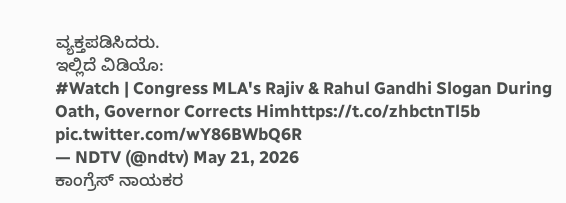ವ್ಯಕ್ತಪಡಿಸಿದರು.
ಇಲ್ಲಿದೆ ವಿಡಿಯೊ:
#Watch | Congress MLA's Rajiv & Rahul Gandhi Slogan During Oath, Governor Corrects Himhttps://t.co/zhbctnTl5b pic.twitter.com/wY86BWbQ6R
— NDTV (@ndtv) May 21, 2026
ಕಾಂಗ್ರೆಸ್ ನಾಯಕರ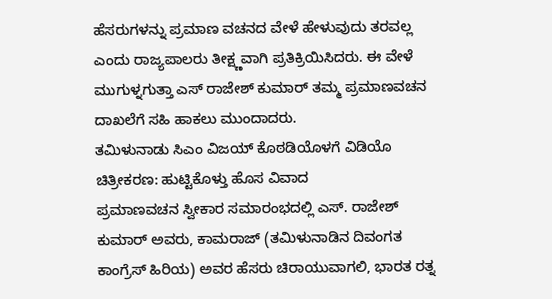ಹೆಸರುಗಳನ್ನು ಪ್ರಮಾಣ ವಚನದ ವೇಳೆ ಹೇಳುವುದು ತರವಲ್ಲ ಎಂದು ರಾಜ್ಯಪಾಲರು ತೀಕ್ಷ್ಣವಾಗಿ ಪ್ರತಿಕ್ರಿಯಿಸಿದರು. ಈ ವೇಳೆ ಮುಗುಳ್ನಗುತ್ತಾ ಎಸ್ ರಾಜೇಶ್ ಕುಮಾರ್ ತಮ್ಮ ಪ್ರಮಾಣವಚನ ದಾಖಲೆಗೆ ಸಹಿ ಹಾಕಲು ಮುಂದಾದರು.
ತಮಿಳುನಾಡು ಸಿಎಂ ವಿಜಯ್ ಕೊಠಡಿಯೊಳಗೆ ವಿಡಿಯೊ ಚಿತ್ರೀಕರಣ: ಹುಟ್ಟಿಕೊಳ್ತು ಹೊಸ ವಿವಾದ
ಪ್ರಮಾಣವಚನ ಸ್ವೀಕಾರ ಸಮಾರಂಭದಲ್ಲಿ ಎಸ್. ರಾಜೇಶ್ ಕುಮಾರ್ ಅವರು, ಕಾಮರಾಜ್ (ತಮಿಳುನಾಡಿನ ದಿವಂಗತ ಕಾಂಗ್ರೆಸ್ ಹಿರಿಯ) ಅವರ ಹೆಸರು ಚಿರಾಯುವಾಗಲಿ, ಭಾರತ ರತ್ನ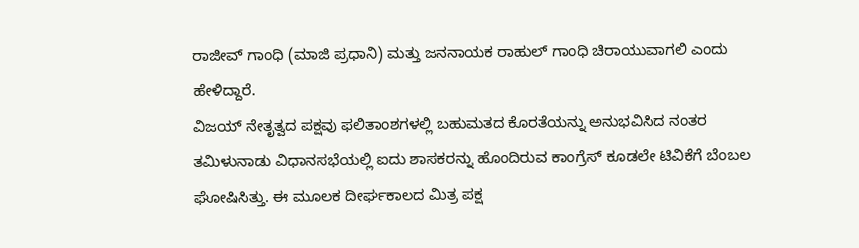ರಾಜೀವ್ ಗಾಂಧಿ (ಮಾಜಿ ಪ್ರಧಾನಿ) ಮತ್ತು ಜನನಾಯಕ ರಾಹುಲ್ ಗಾಂಧಿ ಚಿರಾಯುವಾಗಲಿ ಎಂದು ಹೇಳಿದ್ದಾರೆ.
ವಿಜಯ್ ನೇತೃತ್ವದ ಪಕ್ಷವು ಫಲಿತಾಂಶಗಳಲ್ಲಿ ಬಹುಮತದ ಕೊರತೆಯನ್ನು ಅನುಭವಿಸಿದ ನಂತರ ತಮಿಳುನಾಡು ವಿಧಾನಸಭೆಯಲ್ಲಿ ಐದು ಶಾಸಕರನ್ನು ಹೊಂದಿರುವ ಕಾಂಗ್ರೆಸ್ ಕೂಡಲೇ ಟಿವಿಕೆಗೆ ಬೆಂಬಲ ಘೋಷಿಸಿತ್ತು. ಈ ಮೂಲಕ ದೀರ್ಘಕಾಲದ ಮಿತ್ರ ಪಕ್ಷ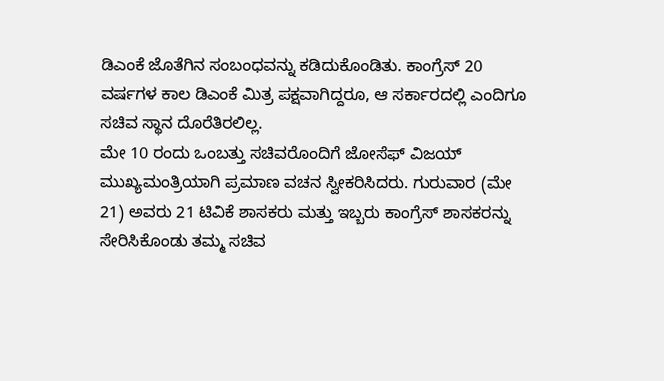ಡಿಎಂಕೆ ಜೊತೆಗಿನ ಸಂಬಂಧವನ್ನು ಕಡಿದುಕೊಂಡಿತು. ಕಾಂಗ್ರೆಸ್ 20 ವರ್ಷಗಳ ಕಾಲ ಡಿಎಂಕೆ ಮಿತ್ರ ಪಕ್ಷವಾಗಿದ್ದರೂ, ಆ ಸರ್ಕಾರದಲ್ಲಿ ಎಂದಿಗೂ ಸಚಿವ ಸ್ಥಾನ ದೊರೆತಿರಲಿಲ್ಲ.
ಮೇ 10 ರಂದು ಒಂಬತ್ತು ಸಚಿವರೊಂದಿಗೆ ಜೋಸೆಫ್ ವಿಜಯ್ ಮುಖ್ಯಮಂತ್ರಿಯಾಗಿ ಪ್ರಮಾಣ ವಚನ ಸ್ವೀಕರಿಸಿದರು. ಗುರುವಾರ (ಮೇ 21) ಅವರು 21 ಟಿವಿಕೆ ಶಾಸಕರು ಮತ್ತು ಇಬ್ಬರು ಕಾಂಗ್ರೆಸ್ ಶಾಸಕರನ್ನು ಸೇರಿಸಿಕೊಂಡು ತಮ್ಮ ಸಚಿವ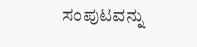ಸಂಪುಟವನ್ನು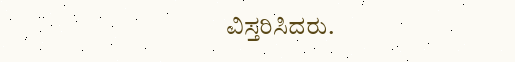ವಿಸ್ತರಿಸಿದರು.